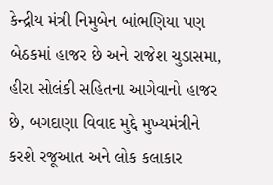કેન્દ્રીય મંત્રી નિમુબેન બાંભણિયા પણ બેઠકમાં હાજર છે અને રાજેશ ચુડાસમા, હીરા સોલંકી સહિતના આગેવાનો હાજર છે, બગદાણા વિવાદ મુદ્દે મુખ્યમંત્રીને કરશે રજૂઆત અને લોક કલાકાર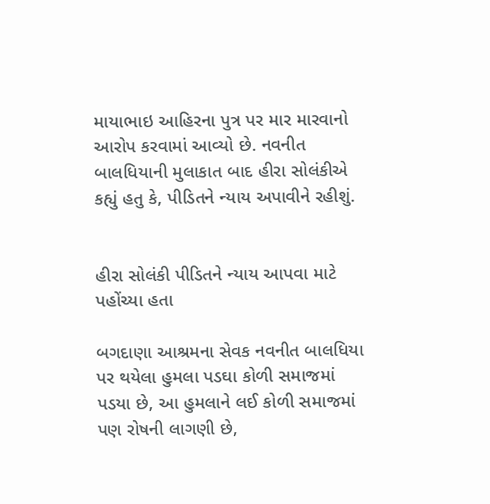માયાભાઇ આહિરના પુત્ર પર માર મારવાનો આરોપ કરવામાં આવ્યો છે. નવનીત બાલધિયાની મુલાકાત બાદ હીરા સોલંકીએ કહ્યું હતુ કે, પીડિતને ન્યાય અપાવીને રહીશું.


હીરા સોલંકી પીડિતને ન્યાય આપવા માટે પહોંચ્યા હતા

બગદાણા આશ્રમના સેવક નવનીત બાલધિયા પર થયેલા હુમલા પડઘા કોળી સમાજમાં પડયા છે, આ હુમલાને લઈ કોળી સમાજમાં પણ રોષની લાગણી છે,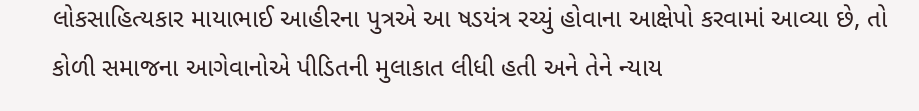લોકસાહિત્યકાર માયાભાઈ આહીરના પુત્રએ આ ષડયંત્ર રચ્યું હોવાના આક્ષેપો કરવામાં આવ્યા છે, તો કોળી સમાજના આગેવાનોએ પીડિતની મુલાકાત લીધી હતી અને તેને ન્યાય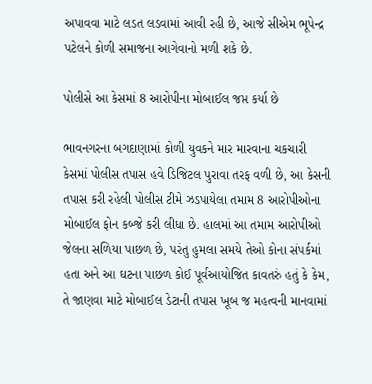અપાવવા માટે લડત લડવામાં આવી રહી છે, આજે સીએમ ભૂપેન્દ્ર પટેલને કોળી સમાજના આગેવાનો મળી શકે છે.

પોલીસે આ કેસમાં 8 આરોપીના મોબાઈલ જપ્ત કર્યા છે

ભાવનગરના બગદાણામાં કોળી યુવકને માર મારવાના ચકચારી કેસમાં પોલીસ તપાસ હવે ડિજિટલ પુરાવા તરફ વળી છે, આ કેસની તપાસ કરી રહેલી પોલીસ ટીમે ઝડપાયેલા તમામ 8 આરોપીઓના મોબાઈલ ફોન કબ્જે કરી લીધા છે. હાલમાં આ તમામ આરોપીઓ જેલના સળિયા પાછળ છે, પરંતુ હુમલા સમયે તેઓ કોના સંપર્કમાં હતા અને આ ઘટના પાછળ કોઈ પૂર્વઆયોજિત કાવતરું હતું કે કેમ, તે જાણવા માટે મોબાઈલ ડેટાની તપાસ ખૂબ જ મહત્વની માનવામાં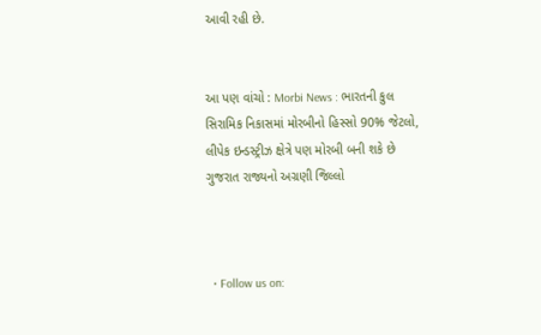આવી રહી છે.


આ પણ વાંચો : Morbi News : ભારતની કુલ સિરામિક નિકાસમાં મોરબીનો હિસ્સો 90% જેટલો, લીપેક ઇન્ડસ્ટ્રીઝ ક્ષેત્રે પણ મોરબી બની શકે છે ગુજરાત રાજ્યનો અગ્રણી જિલ્લો



  • Follow us on: